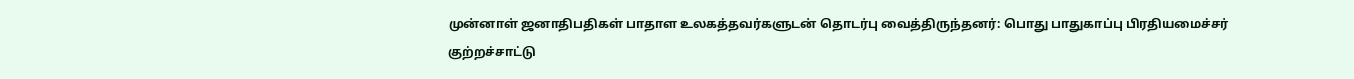முன்னாள் ஜனாதிபதிகள் பாதாள உலகத்தவர்களுடன் தொடர்பு வைத்திருந்தனர்: பொது பாதுகாப்பு பிரதியமைச்சர் குற்றச்சாட்டு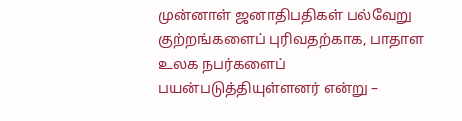முன்னாள் ஜனாதிபதிகள் பல்வேறு குற்றங்களைப் புரிவதற்காக, பாதாள உலக நபர்களைப் பயன்படுத்தியுள்ளனர் என்று –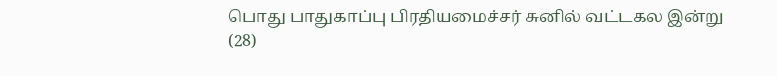பொது பாதுகாப்பு பிரதியமைச்சர் சுனில் வட்டகல இன்று (28)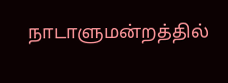நாடாளுமன்றத்தில்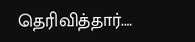தெரிவித்தார்.…